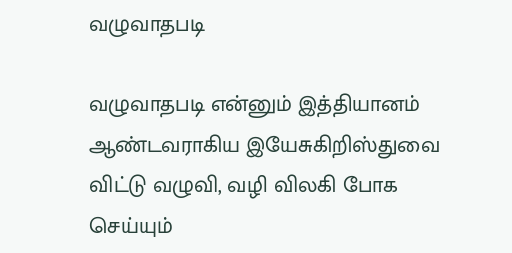வழுவாதபடி

வழுவாதபடி என்னும் இத்தியானம் ஆண்டவராகிய இயேசுகிறிஸ்துவை விட்டு வழுவி, வழி விலகி போக செய்யும்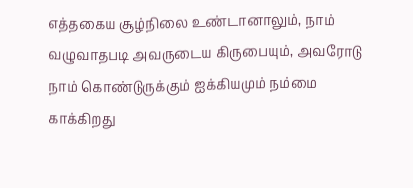எத்தகைய சூழ்நிலை உண்டானாலும், நாம் வழுவாதபடி அவருடைய கிருபையும், அவரோடு நாம் கொண்டுருக்கும் ஐக்கியமும் நம்மை காக்கிறது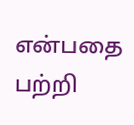என்பதை பற்றி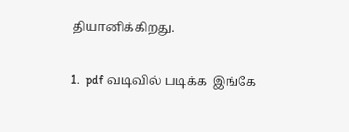தியானிக்கிறது.

1.  pdf வடிவில் படிக்க  இங்கே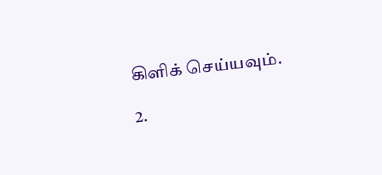கிளிக் செய்யவும்.

2.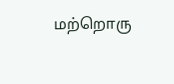மற்றொரு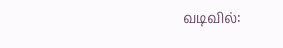வடிவில்: